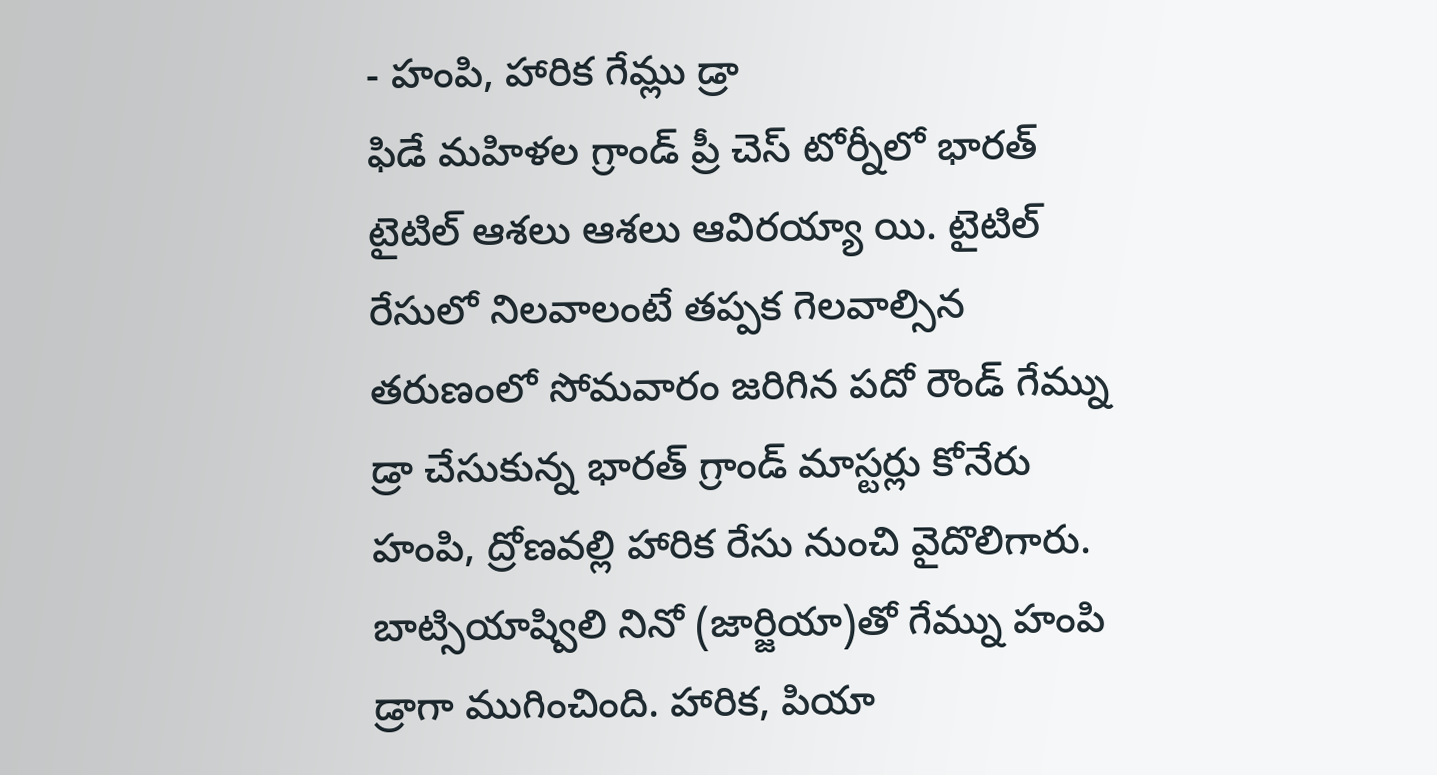- హంపి, హారిక గేమ్లు డ్రా
ఫిడే మహిళల గ్రాండ్ ప్రీ చెస్ టోర్నీలో భారత్ టైటిల్ ఆశలు ఆశలు ఆవిరయ్యా యి. టైటిల్ రేసులో నిలవాలంటే తప్పక గెలవాల్సిన తరుణంలో సోమవారం జరిగిన పదో రౌండ్ గేమ్ను డ్రా చేసుకున్న భారత్ గ్రాండ్ మాస్టర్లు కోనేరు హంపి, ద్రోణవల్లి హారిక రేసు నుంచి వైదొలిగారు. బాట్సియాష్విలి నినో (జార్జియా)తో గేమ్ను హంపి డ్రాగా ముగించింది. హారిక, పియా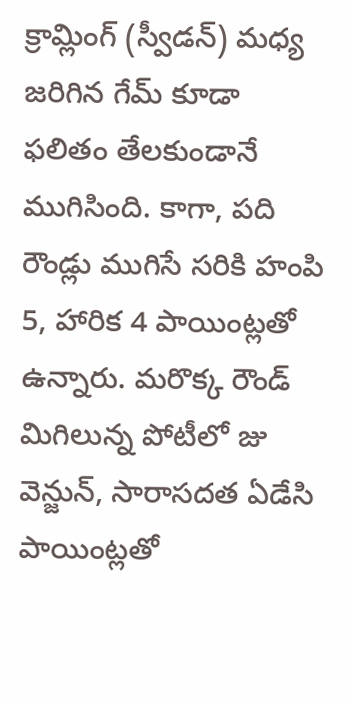క్రామ్లింగ్ (స్వీడన్) మధ్య జరిగిన గేమ్ కూడా ఫలితం తేలకుండానే ముగిసింది. కాగా, పది రౌండ్లు ముగిసే సరికి హంపి 5, హారిక 4 పాయింట్లతో ఉన్నారు. మరొక్క రౌండ్ మిగిలున్న పోటీలో జు వెన్జున్, సారాసదత ఏడేసి పాయింట్లతో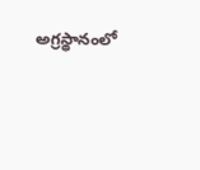అగ్రస్థానంలో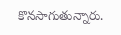కొనసాగుతున్నారు.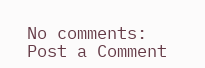No comments:
Post a Comment